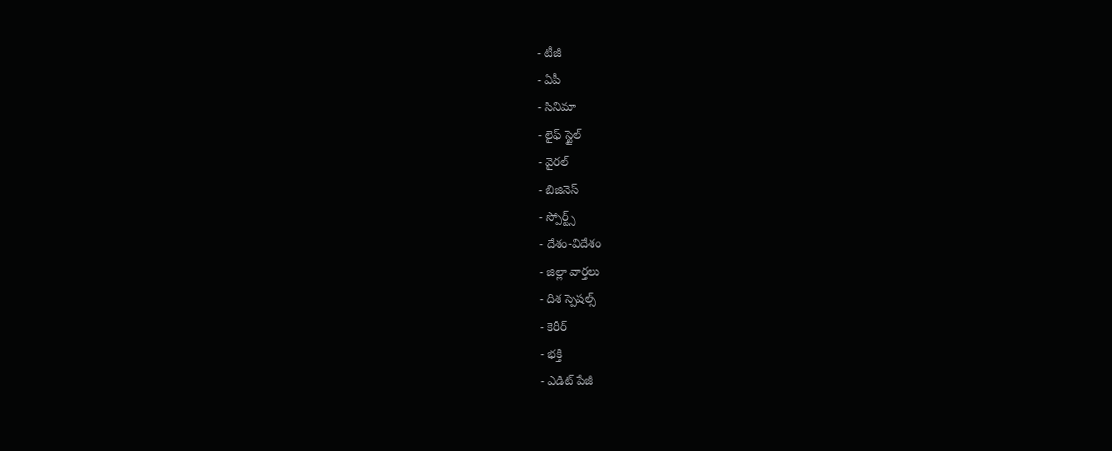- టీజీ
- ఏపీ
- సినిమా
- లైఫ్ స్టైల్
- వైరల్
- బిజినెస్
- స్పోర్ట్స్
- దేశం-విదేశం
- జిల్లా వార్తలు
- దిశ స్పెషల్స్
- కెరీర్
- భక్తి
- ఎడిట్ పేజీ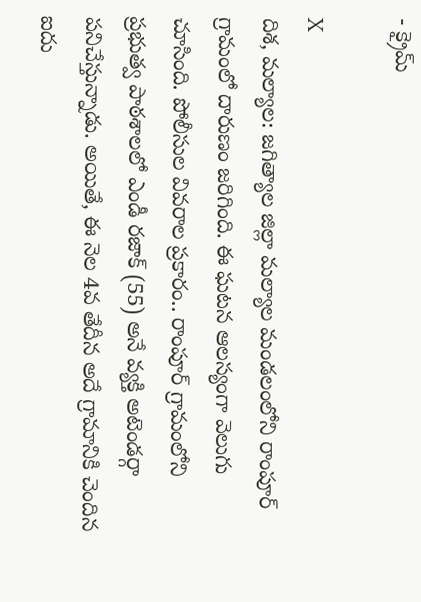- క్రైమ్

X
దిశ, మల్యాల: జగిత్యాల జిల్లా మల్యాల మండలంలోని రాంపూర్ గ్రామంలో దారుణం జరిగింది. ఈ ఘటన ఆలస్యంగా వెలుగు చూసింది. పోలీసుల వివరాల ప్రకారం.. రాంపూర్ గ్రామంలోని ప్రభుత్వ పాఠశాలలో ఎండీ రజాక్ (55) అనే వ్యక్తి అటెండర్గా పనిచేస్తున్నాడు. అయితే, ఈ నెల 4వ తేదీన అదే గ్రామానికి చెందిన ఐదు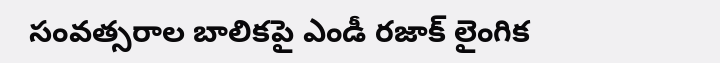సంవత్సరాల బాలికపై ఎండీ రజాక్ లైంగిక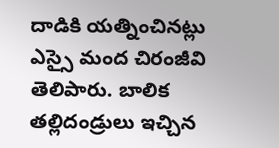దాడికి యత్నించినట్లు ఎస్సై మంద చిరంజీవి తెలిపారు. బాలిక తల్లిదండ్రులు ఇచ్చిన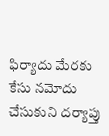ఫిర్యాదు మేరకు కేసు నమోదు చేసుకుని దర్యాప్తు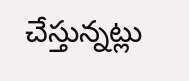చేస్తున్నట్లు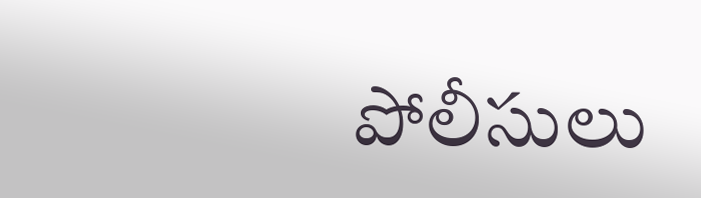పోలీసులు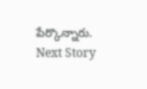పేర్కొన్నారు.
Next Story